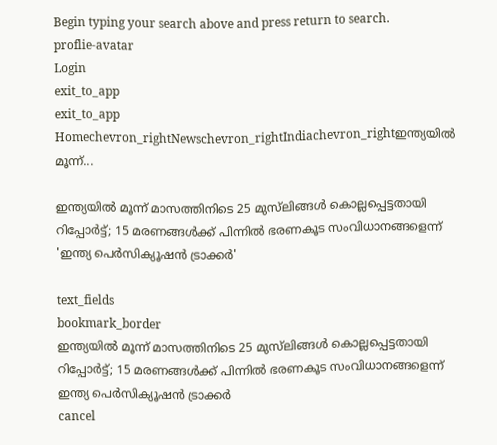Begin typing your search above and press return to search.
proflie-avatar
Login
exit_to_app
exit_to_app
Homechevron_rightNewschevron_rightIndiachevron_rightഇന്ത്യയിൽ മൂന്ന്...

ഇന്ത്യയിൽ മൂന്ന് മാസത്തിനിടെ 25 മുസ്‌ലിങ്ങൾ കൊല്ലപ്പെട്ടതായി റിപ്പോർട്ട്; 15 മരണങ്ങൾക്ക് പിന്നിൽ ഭരണകൂട സംവിധാനങ്ങളെന്ന് 'ഇന്ത്യ പെർസിക്യൂഷൻ ട്രാക്കർ'

text_fields
bookmark_border
ഇന്ത്യയിൽ മൂന്ന് മാസത്തിനിടെ 25 മുസ്‌ലിങ്ങൾ കൊല്ലപ്പെട്ടതായി റിപ്പോർട്ട്; 15 മരണങ്ങൾക്ക് പിന്നിൽ ഭരണകൂട സംവിധാനങ്ങളെന്ന് ഇന്ത്യ പെർസിക്യൂഷൻ ട്രാക്കർ
cancel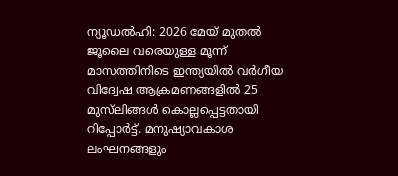ന്യൂഡൽഹി: 2026 മേയ് മുതൽ ജൂലൈ വരെയുള്ള മൂന്ന് മാസത്തിനിടെ ഇന്ത്യയിൽ വർഗീയ വിദ്വേഷ ആക്രമണങ്ങളിൽ 25 മുസ്‌ലിങ്ങൾ കൊല്ലപ്പെട്ടതായി റിപ്പോർട്ട്. മനുഷ്യാവകാശ ലംഘനങ്ങളും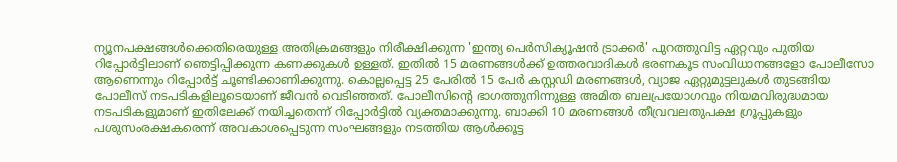ന്യൂനപക്ഷങ്ങൾക്കെതിരെയുള്ള അതിക്രമങ്ങളും നിരീക്ഷിക്കുന്ന 'ഇന്ത്യ പെർസിക്യൂഷൻ ട്രാക്കർ' പുറത്തുവിട്ട ഏറ്റവും പുതിയ റിപ്പോർട്ടിലാണ് ഞെട്ടിപ്പിക്കുന്ന കണക്കുകൾ ഉള്ളത്. ഇതിൽ 15 മരണങ്ങൾക്ക് ഉത്തരവാദികൾ ഭരണകൂട സംവിധാനങ്ങളോ പോലീസോ ആണെന്നും റിപ്പോർട്ട് ചൂണ്ടിക്കാണിക്കുന്നു. കൊല്ലപ്പെട്ട 25 പേരിൽ 15 പേർ കസ്റ്റഡി മരണങ്ങൾ, വ്യാജ ഏറ്റുമുട്ടലുകൾ തുടങ്ങിയ പോലീസ് നടപടികളിലൂടെയാണ് ജീവൻ വെടിഞ്ഞത്. പോലീസിന്റെ ഭാഗത്തുനിന്നുള്ള അമിത ബലപ്രയോഗവും നിയമവിരുദ്ധമായ നടപടികളുമാണ് ഇതിലേക്ക് നയിച്ചതെന്ന് റിപ്പോർട്ടിൽ വ്യക്തമാക്കുന്നു. ബാക്കി 10 മരണങ്ങൾ തീവ്രവലതുപക്ഷ ഗ്രൂപ്പുകളും പശുസംരക്ഷകരെന്ന് അവകാശപ്പെടുന്ന സംഘങ്ങളും നടത്തിയ ആൾക്കൂട്ട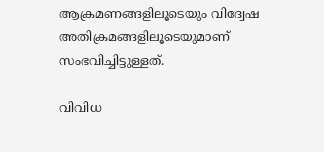ആക്രമണങ്ങളിലൂടെയും വിദ്വേഷ അതിക്രമങ്ങളിലൂടെയുമാണ് സംഭവിച്ചിട്ടുള്ളത്.

വിവിധ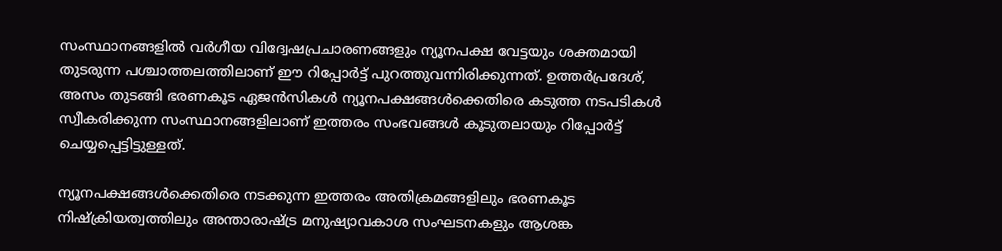സംസ്ഥാനങ്ങളിൽ വർഗീയ വിദ്വേഷപ്രചാരണങ്ങളും ന്യൂനപക്ഷ വേട്ടയും ശക്തമായി തുടരുന്ന പശ്ചാത്തലത്തിലാണ് ഈ റിപ്പോർട്ട് പുറത്തുവന്നിരിക്കുന്നത്. ഉത്തർപ്രദേശ്, അസം തുടങ്ങി ഭരണകൂട ഏജൻസികൾ ന്യൂനപക്ഷങ്ങൾക്കെതിരെ കടുത്ത നടപടികൾ സ്വീകരിക്കുന്ന സംസ്ഥാനങ്ങളിലാണ് ഇത്തരം സംഭവങ്ങൾ കൂടുതലായും റിപ്പോർട്ട് ചെയ്യപ്പെട്ടിട്ടുള്ളത്.

ന്യൂനപക്ഷങ്ങൾക്കെതിരെ നടക്കുന്ന ഇത്തരം അതിക്രമങ്ങളിലും ഭരണകൂട നിഷ്ക്രിയത്വത്തിലും അന്താരാഷ്ട്ര മനുഷ്യാവകാശ സംഘടനകളും ആശങ്ക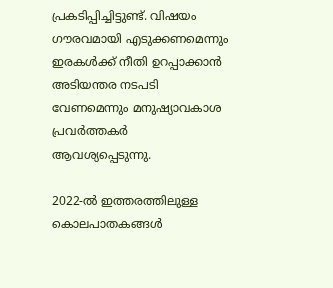പ്രകടിപ്പിച്ചിട്ടുണ്ട്. വിഷയം ഗൗരവമായി എടുക്കണമെന്നും ഇരകൾക്ക് നീതി ഉറപ്പാക്കാൻ അടിയന്തര നടപടി വേണമെന്നും മനുഷ്യാവകാശ പ്രവർത്തകർ ആവശ്യപ്പെടുന്നു.

2022-ൽ ഇത്തരത്തിലുള്ള കൊലപാതകങ്ങൾ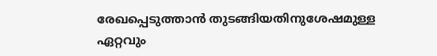രേഖപ്പെടുത്താൻ തുടങ്ങിയതിനുശേഷമുള്ള ഏറ്റവും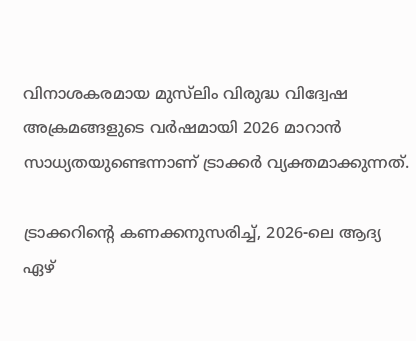വിനാശകരമായ മുസ്‌ലിം വിരുദ്ധ വിദ്വേഷ അക്രമങ്ങളുടെ വർഷമായി 2026 മാറാൻ സാധ്യതയുണ്ടെന്നാണ് ട്രാക്കർ വ്യക്തമാക്കുന്നത്.

ട്രാക്കറിന്റെ കണക്കനുസരിച്ച്, 2026-ലെ ആദ്യ ഏഴ്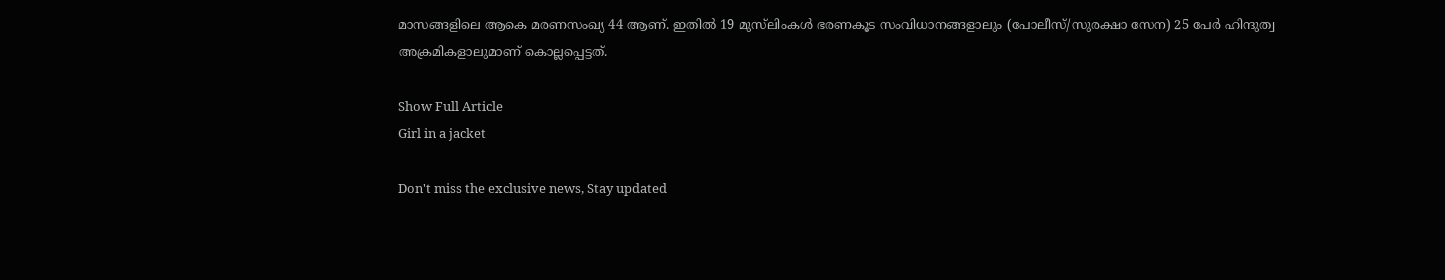മാസങ്ങളിലെ ആകെ മരണസംഖ്യ 44 ആണ്. ഇതിൽ 19 മുസ്‌ലിംകൾ ഭരണകൂട സംവിധാനങ്ങളാലും (പോലീസ്/സുരക്ഷാ സേന) 25 പേർ ഹിന്ദുത്വ അക്രമികളാലുമാണ് കൊല്ലപ്പെട്ടത്.

Show Full Article
Girl in a jacket

Don't miss the exclusive news, Stay updated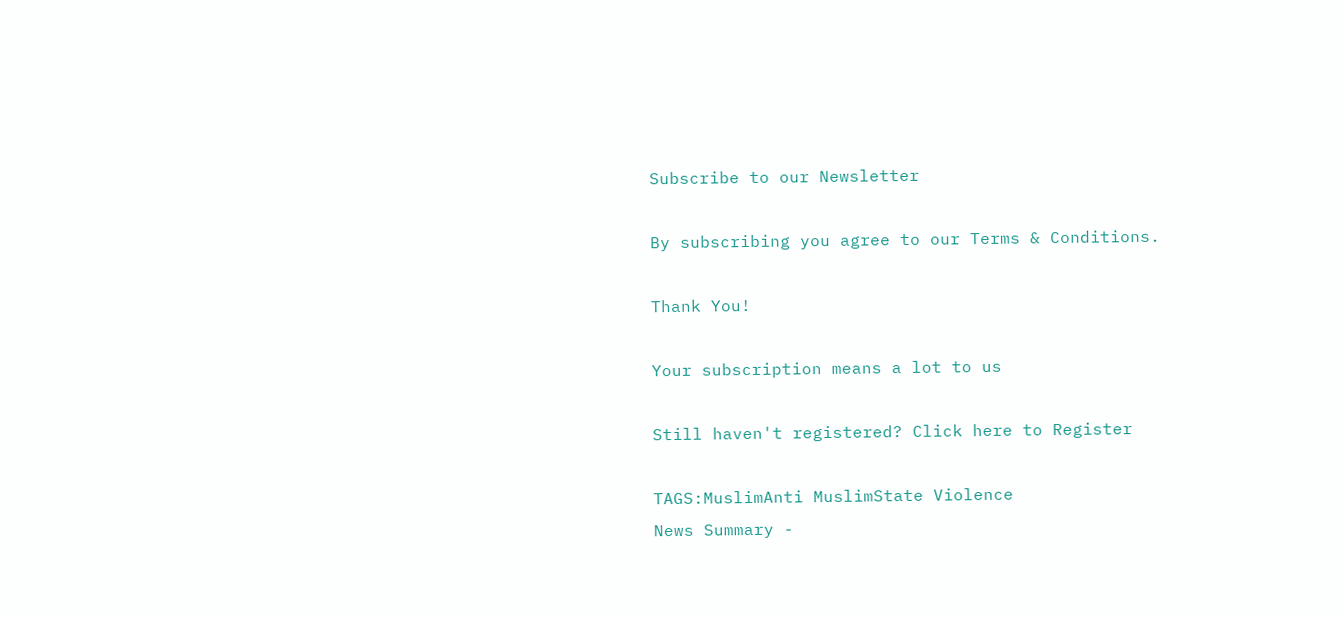Subscribe to our Newsletter

By subscribing you agree to our Terms & Conditions.

Thank You!

Your subscription means a lot to us

Still haven't registered? Click here to Register

TAGS:MuslimAnti MuslimState Violence
News Summary -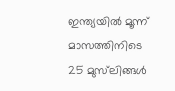ഇന്ത്യയിൽ മൂന്ന് മാസത്തിനിടെ 25 മുസ്‌ലിങ്ങൾ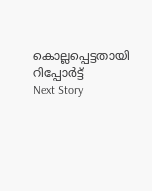കൊല്ലപ്പെട്ടതായി റിപ്പോർട്ട്
Next Story